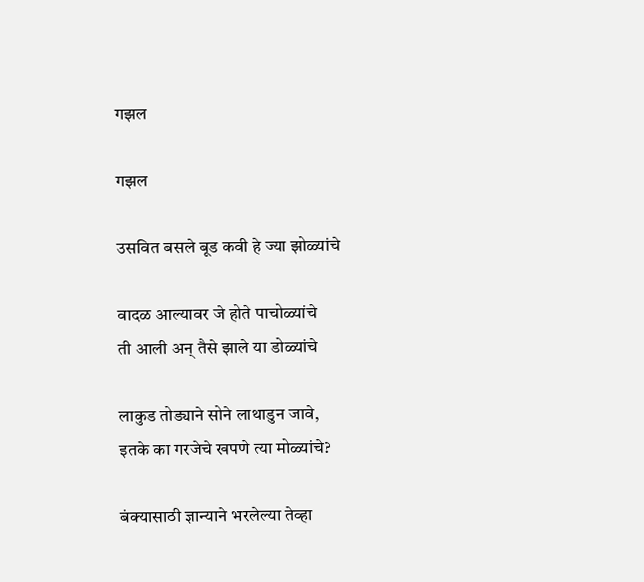गझल

गझल

उसवित बसले बूड कवी हे ज्या झोळ्यांचे

वादळ आल्यावर जे होते पाचोळ्यांचे
ती आली अन् तैसे झाले या डोळ्यांचे

लाकुड तोड्याने सोने लाथाडुन जावे,
इतके का गरजेचे खपणे त्या मोळ्यांचे?

बंक्यासाठी ज्ञान्याने भरलेल्या तेव्हा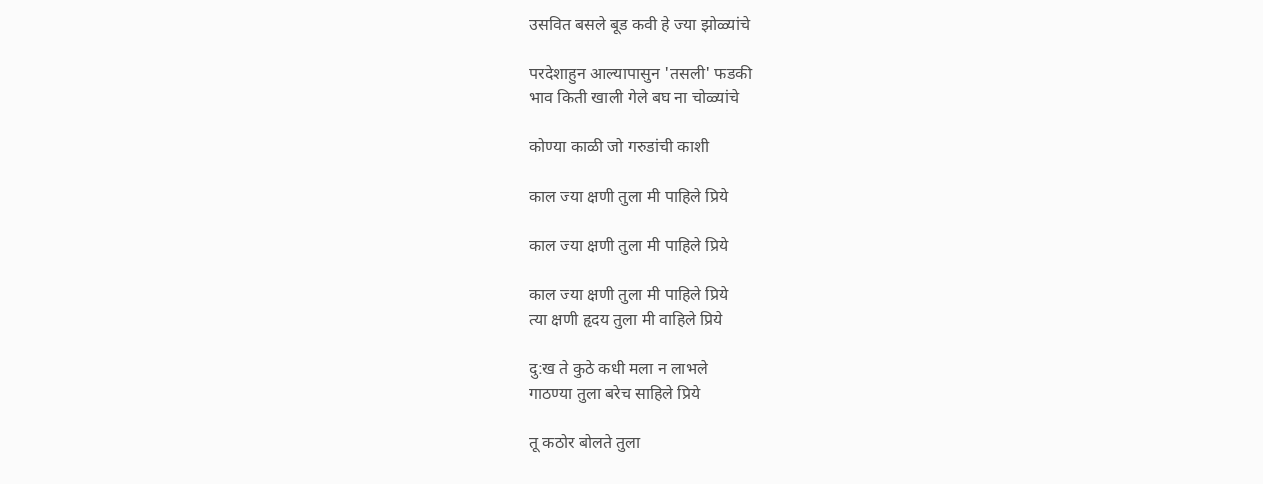उसवित बसले बूड कवी हे ज्या झोळ्यांचे

परदेशाहुन आल्यापासुन 'तसली' फडकी
भाव किती खाली गेले बघ ना चोळ्यांचे

कोण्या काळी जो गरुडांची काशी

काल ज्या क्षणी तुला मी पाहिले प्रिये

काल ज्या क्षणी तुला मी पाहिले प्रिये

काल ज्या क्षणी तुला मी पाहिले प्रिये
त्या क्षणी हृदय तुला मी वाहिले प्रिये

दु:ख ते कुठे कधी मला न लाभले
गाठण्या तुला बरेच साहिले प्रिये

तू कठोर बोलते तुला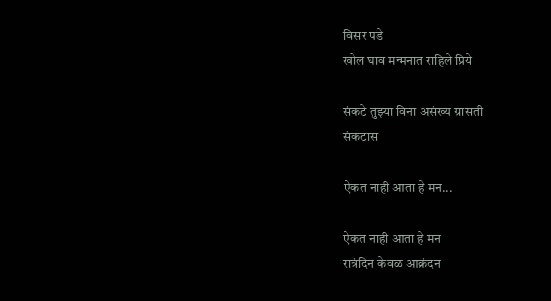विसर पडे
खोल घाव मन्मनात राहिले प्रिये

संकटे तुझ्या विना असंख्य ग्रासती
संकटास

ऐकत नाही आता हे मन...

ऐकत नाही आता हे मन
रात्रंदिन केवळ आक्रंदन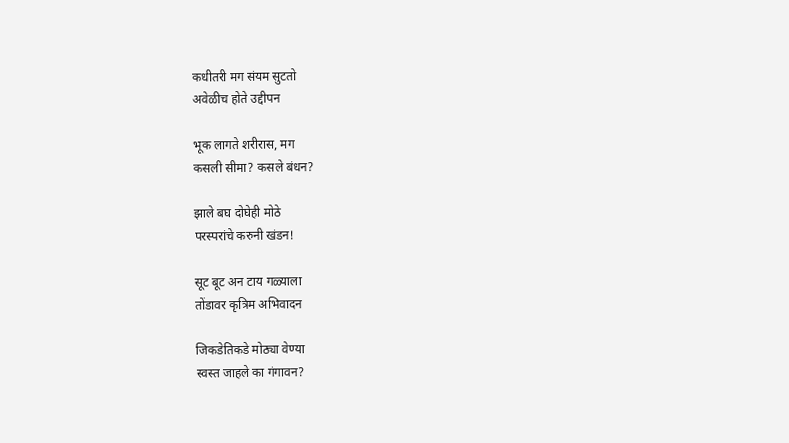कधीतरी मग संयम सुटतो
अवेळीच होते उद्दीपन

भूक लागते शरीरास, मग
कसली सीमा? कसले बंधन?

झाले बघ दोघेही मोठे
परस्परांचे करुनी खंडन!

सूट बूट अन टाय गळ्याला
तोंडावर कृत्रिम अभिवादन

जिकडेतिकडे मोठ्या वेण्या
स्वस्त जाहले का गंगावन?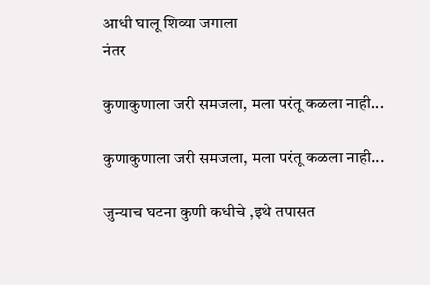आधी घालू शिव्या जगाला
नंतर

कुणाकुणाला जरी समजला, मला परंतू कळला नाही...

कुणाकुणाला जरी समजला, मला परंतू कळला नाही...

जुन्याच घटना कुणी कधीचे ,इथे तपासत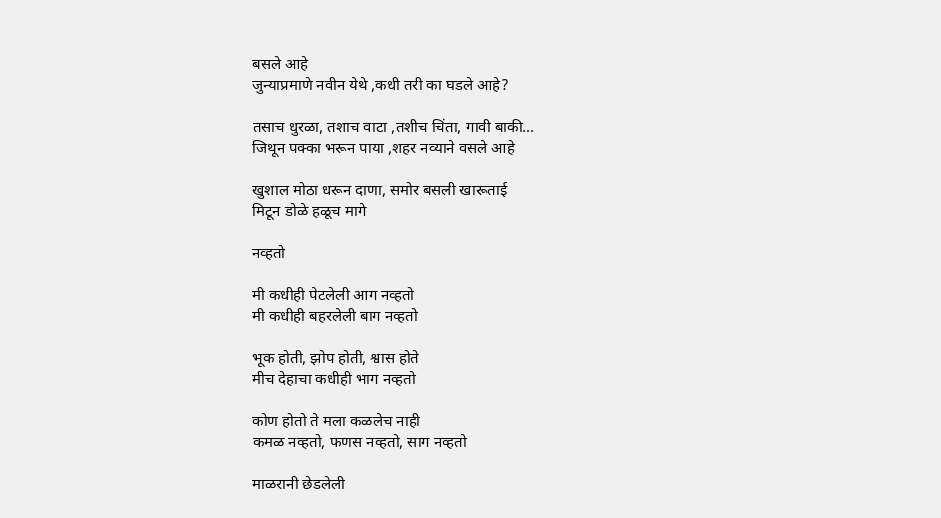बसले आहे
जुन्याप्रमाणे नवीन येथे ,कधी तरी का घडले आहे?

तसाच धुरळा, तशाच वाटा ,तशीच चिंता, गावी बाकी...
जिथून पक्का भरून पाया ,शहर नव्याने वसले आहे

खुशाल मोठा धरून दाणा, समोर बसली खारूताई
मिटून डोळे हळूच मागे

नव्हतो

मी कधीही पेटलेली आग नव्हतो
मी कधीही बहरलेली बाग नव्हतो

भूक होती, झोप होती, श्वास होते
मीच देहाचा कधीही भाग नव्हतो

कोण होतो ते मला कळलेच नाही
कमळ नव्हतो, फणस नव्हतो, साग नव्हतो

माळरानी छेडलेली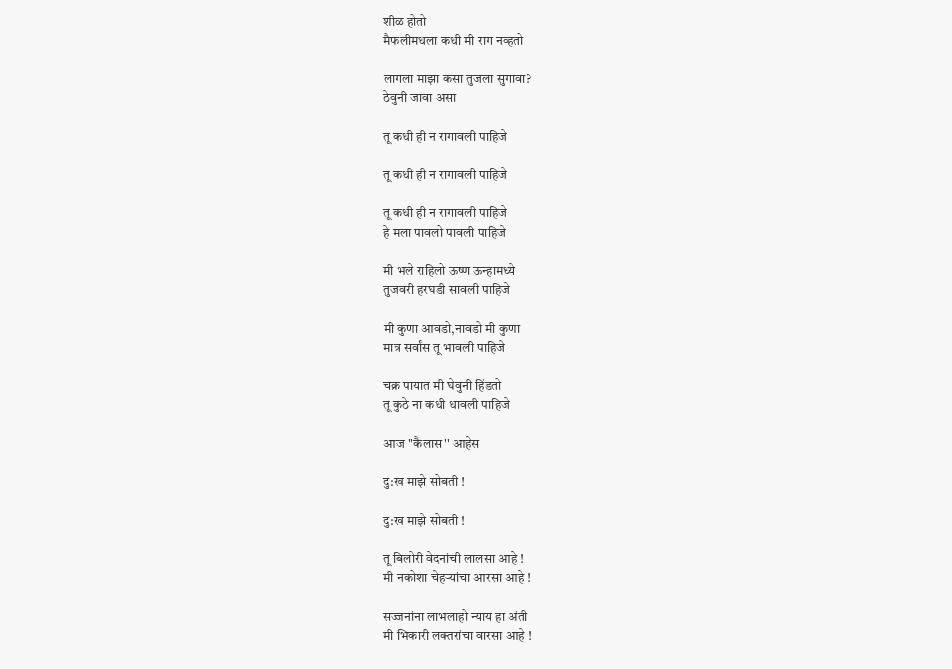शीळ होतो
मैफलीमधला कधी मी राग नव्हतो

लागला माझा कसा तुजला सुगावा?
ठेवुनी जावा असा

तू कधी ही न रागावली पाहिजे

तू कधी ही न रागावली पाहिजे

तू कधी ही न रागावली पाहिजे
हे मला पावलो पावली पाहिजे

मी भले राहिलो ऊष्ण ऊन्हामध्ये
तुजवरी हरघडी सावली पाहिजे

मी कुणा आवडो,नावडो मी कुणा
मात्र सर्वांस तू भावली पाहिजे

चक्र पायात मी घेवुनी हिंडतो
तू कुठे ना कधी धावली पाहिजे

आज ''कैलास'' आहेस

दु:ख माझे सोबती !

दु:ख माझे सोबती !

तू बिलोरी वेदनांची लालसा आहे !
मी नकोशा चेहर्‍यांचा आरसा आहे !

सज्जनांना लाभलाहो न्याय हा अंती
मी भिकारी लक्तरांचा वारसा आहे !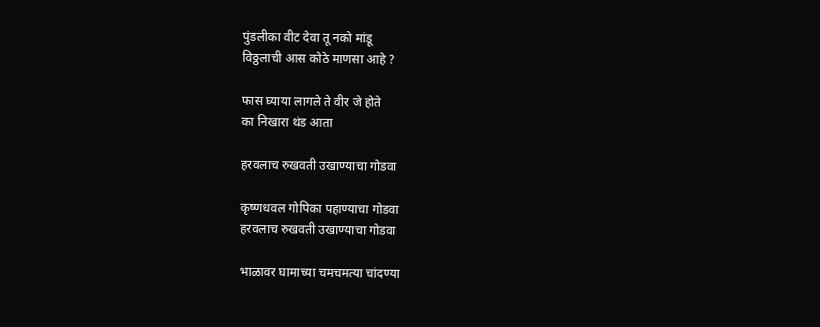पुंडलीका वीट देवा तू नको मांडू
विठ्ठलाची आस कोठे माणसा आहे ?

फास घ्याया लागले ते वीर जे होते
का निखारा थंड आता

हरवलाच रुखवती उखाण्याचा गोडवा

कृष्णधवल गोपिका पहाण्याचा गोडवा
हरवलाच रुखवती उखाण्याचा गोडवा

भाळावर घामाच्या चमचमत्या चांदण्या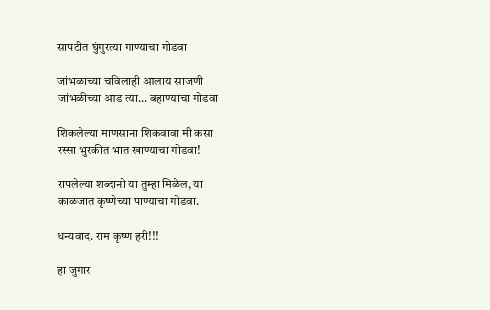सापटीत घुंगुरत्या गाण्याचा गोडवा

जांभळाच्या चविलाही आलाय साजणी
जांभळीच्या आड त्या... बहाण्याचा गोडवा

शिकलेल्या माणसाना शिकवावा मी कसा
रस्सा भुरकीत भात खाण्याचा गोडवा!

रापलेल्या शब्दानो या तुम्हा मिळेल, या
काळजात कृष्णेच्या पाण्याचा गोडवा.

धन्यवाद. राम कृष्ण हरी!!!

हा जुगार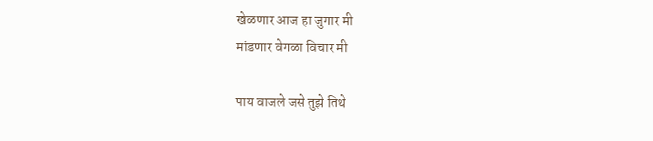खेळणार आज हा जुगार मी
मांडणार वेगळा विचार मी

पाय वाजले जसे तुझे तिथे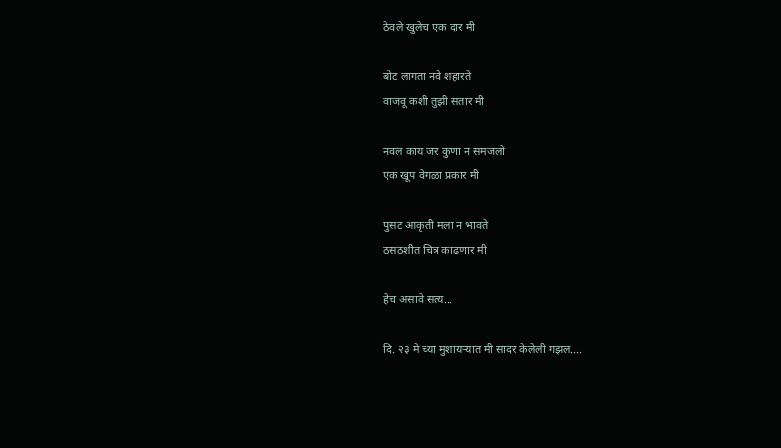ठेवले खुलेच एक दार मी

बोट लागता नवे शहारते
वाजवू कशी तुझी सतार मी

नवल काय जर कुणा न समजलो
एक खूप वेगळा प्रकार मी

पुसट आकृती मला न भावते
ठसठशीत चित्र काढणार मी

हेच असावे सत्य...

दि. २३ मे च्या मुशायर्‍यात मी सादर केलेली गझल....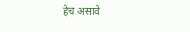हेच असावे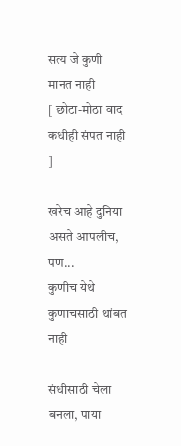सत्य जे कुणी मानत नाही
[ छोटा-मोठा वाद कधीही संपत नाही ]

खरेच आहे दुनिया असते आपलीच, पण...
कुणीच येथे कुणाचसाठी थांबत नाही

संधीसाठी चेला बनला, पाया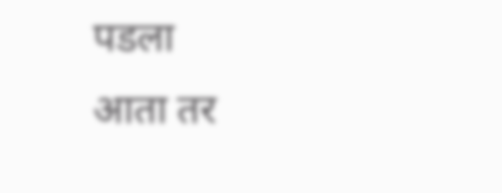पडला
आता तर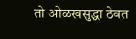तो ओळखसुद्धा ठेवत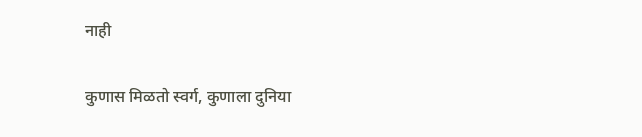नाही

कुणास मिळतो स्वर्ग, कुणाला दुनिया